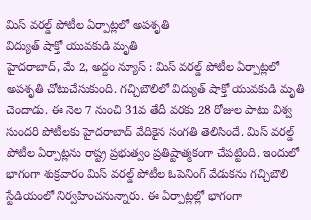మిస్ వరల్డ్ పోటీల ఏర్పాట్లలో అపశృతి
విద్యుత్ షాక్తో యువకుడి మృతి
హైదరాబాద్, మే 2, అద్దం న్యూస్ : మిస్ వరల్డ్ పోటీల ఏర్పాట్లలో అపశృతి చోటుచేసుకుంది. గచ్చిబౌలిలో విద్యుత్ షాక్తో యువకుడి మృతి చెందాడు. ఈ నెల 7 నుంచి 31వ తేదీ వరకు 28 రోజుల పాటు విశ్వ సుందరి పోటీలకు హైదరాబాద్ వేదికైన సంగతి తెలిసిందే. మిస్ వరల్డ్ పోటీల ఏర్పాట్లను రాష్ట్ర ప్రభుత్వం ప్రతిష్టాత్మకంగా చేపట్టింది. ఇందులో భాగంగా శుక్రవారం మిస్ వరల్డ్ పోటీల ఓపెనింగ్ వేడుకను గచ్చిబౌలి స్టేడియంలో నిర్వహించనున్నారు. ఈ ఏర్పాట్లల్లో భాగంగా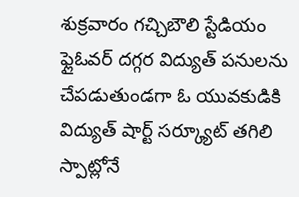శుక్రవారం గచ్చిబౌలి స్టేడియం ఫ్లైఓవర్ దగ్గర విద్యుత్ పనులను చేపడుతుండగా ఓ యువకుడికి విద్యుత్ షార్ట్ సర్క్యూట్ తగిలి స్పాట్లోనే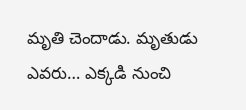మృతి చెందాడు. మృతుడు ఎవరు… ఎక్కడి నుంచి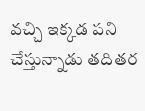వచ్చి ఇక్కడ పని చేస్తున్నాడు తదితర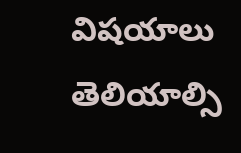విషయాలు తెలియాల్సి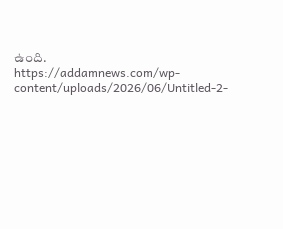ఉంది.
https://addamnews.com/wp-content/uploads/2026/06/Untitled-2-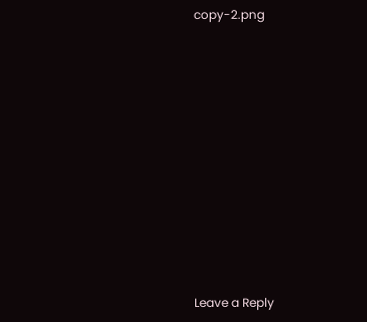copy-2.png












Leave a Reply